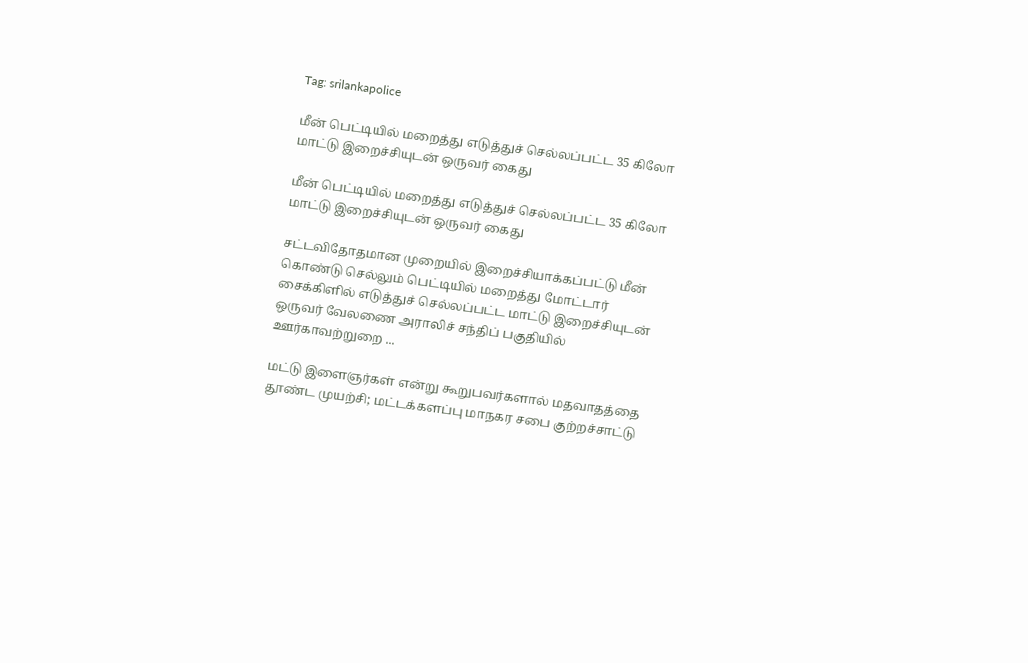Tag: srilankapolice

மீன் பெட்டியில் மறைத்து எடுத்துச் செல்லப்பட்ட 35 கிலோ மாட்டு இறைச்சியுடன் ஒருவர் கைது

மீன் பெட்டியில் மறைத்து எடுத்துச் செல்லப்பட்ட 35 கிலோ மாட்டு இறைச்சியுடன் ஒருவர் கைது

சட்டவிதோதமான முறையில் இறைச்சியாக்கப்பட்டு மீன் கொண்டு செல்லும் பெட்டியில் மறைத்து மோட்டார் சைக்கிளில் எடுத்துச் செல்லப்பட்ட மாட்டு இறைச்சியுடன் ஒருவர் வேலணை அராலிச் சந்திப் பகுதியில் ஊர்காவற்றுறை ...

மட்டு இளைஞர்கள் என்று கூறுபவர்களால் மதவாதத்தை தூண்ட முயற்சி; மட்டக்களப்பு மாநகர சபை குற்றச்சாட்டு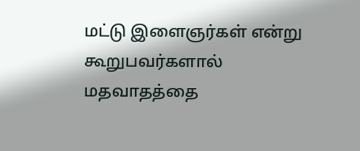மட்டு இளைஞர்கள் என்று கூறுபவர்களால் மதவாதத்தை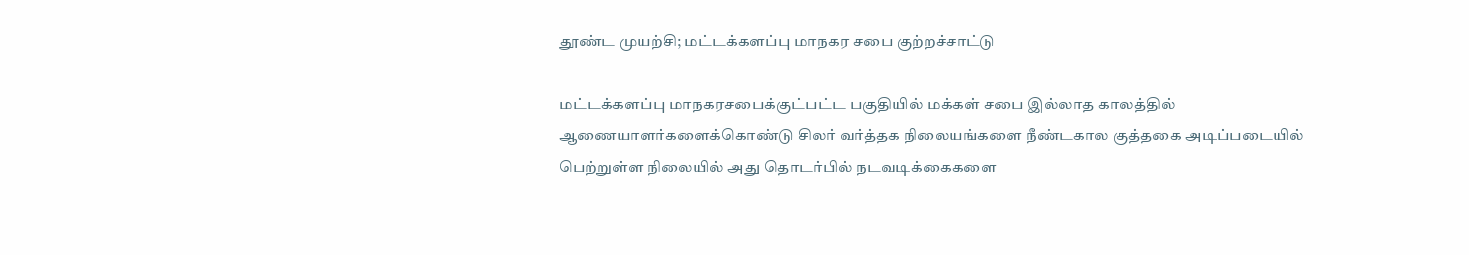தூண்ட முயற்சி; மட்டக்களப்பு மாநகர சபை குற்றச்சாட்டு

மட்டக்களப்பு மாநகரசபைக்குட்பட்ட பகுதியில் மக்கள் சபை இல்லாத காலத்தில் ஆணையாளர்களைக்கொண்டு சிலர் வர்த்தக நிலையங்களை நீண்டகால குத்தகை அடிப்படையில் பெற்றுள்ள நிலையில் அது தொடர்பில் நடவடிக்கைகளை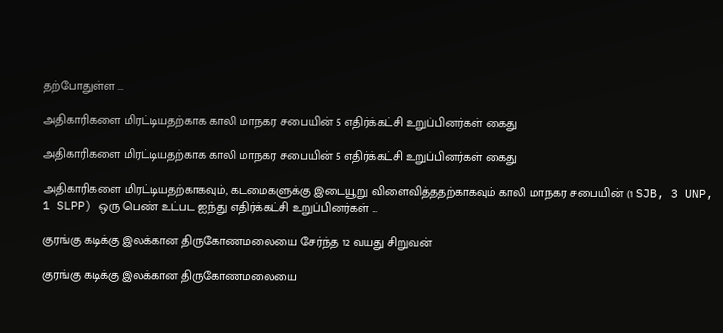தற்போதுள்ள ...

அதிகாரிகளை மிரட்டியதற்காக காலி மாநகர சபையின் 5 எதிர்க்கட்சி உறுப்பினர்கள் கைது

அதிகாரிகளை மிரட்டியதற்காக காலி மாநகர சபையின் 5 எதிர்க்கட்சி உறுப்பினர்கள் கைது

அதிகாரிகளை மிரட்டியதற்காகவும், கடமைகளுக்கு இடையூறு விளைவித்ததற்காகவும் காலி மாநகர சபையின் (1 SJB, 3 UNP, 1 SLPP) ஒரு பெண் உட்பட ஐந்து எதிர்க்கட்சி உறுப்பினர்கள் ...

குரங்கு கடிக்கு இலக்கான திருகோணமலையை சேர்ந்த 12 வயது சிறுவன்

குரங்கு கடிக்கு இலக்கான திருகோணமலையை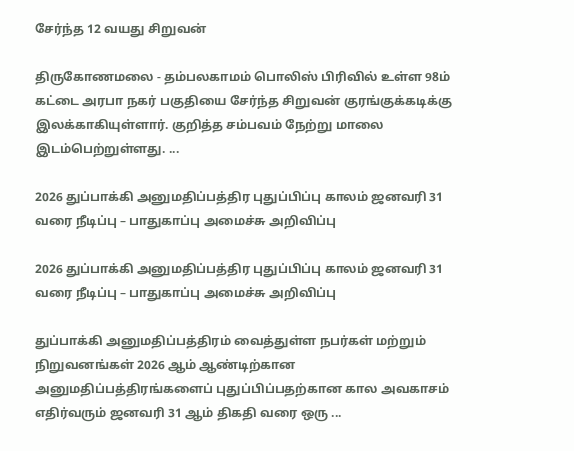சேர்ந்த 12 வயது சிறுவன்

திருகோணமலை - தம்பலகாமம் பொலிஸ் பிரிவில் உள்ள 98ம் கட்டை அரபா நகர் பகுதியை சேர்ந்த சிறுவன் குரங்குக்கடிக்கு இலக்காகியுள்ளார். குறித்த சம்பவம் நேற்று மாலை இடம்பெற்றுள்ளது. ...

2026 துப்பாக்கி அனுமதிப்பத்திர புதுப்பிப்பு காலம் ஜனவரி 31 வரை நீடிப்பு – பாதுகாப்பு அமைச்சு அறிவிப்பு

2026 துப்பாக்கி அனுமதிப்பத்திர புதுப்பிப்பு காலம் ஜனவரி 31 வரை நீடிப்பு – பாதுகாப்பு அமைச்சு அறிவிப்பு

துப்பாக்கி அனுமதிப்பத்திரம் வைத்துள்ள நபர்கள் மற்றும் நிறுவனங்கள் 2026 ஆம் ஆண்டிற்கான அனுமதிப்பத்திரங்களைப் புதுப்பிப்பதற்கான கால அவகாசம் எதிர்வரும் ஜனவரி 31 ஆம் திகதி வரை ஒரு ...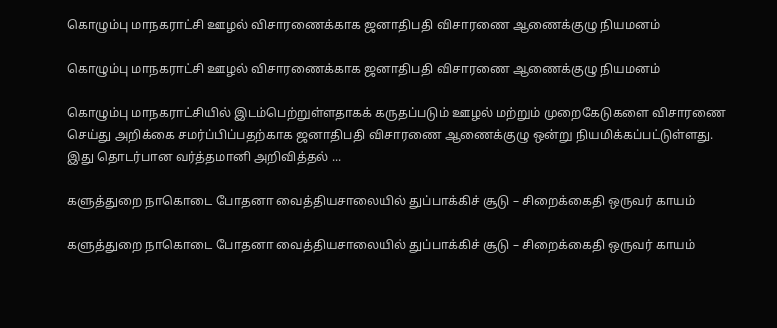கொழும்பு மாநகராட்சி ஊழல் விசாரணைக்காக ஜனாதிபதி விசாரணை ஆணைக்குழு நியமனம்

கொழும்பு மாநகராட்சி ஊழல் விசாரணைக்காக ஜனாதிபதி விசாரணை ஆணைக்குழு நியமனம்

கொழும்பு மாநகராட்சியில் இடம்பெற்றுள்ளதாகக் கருதப்படும் ஊழல் மற்றும் முறைகேடுகளை விசாரணை செய்து அறிக்கை சமர்ப்பிப்பதற்காக ஜனாதிபதி விசாரணை ஆணைக்குழு ஒன்று நியமிக்கப்பட்டுள்ளது. இது தொடர்பான வர்த்தமானி அறிவித்தல் ...

களுத்துறை நாகொடை போதனா வைத்தியசாலையில் துப்பாக்கிச் சூடு – சிறைக்கைதி ஒருவர் காயம்

களுத்துறை நாகொடை போதனா வைத்தியசாலையில் துப்பாக்கிச் சூடு – சிறைக்கைதி ஒருவர் காயம்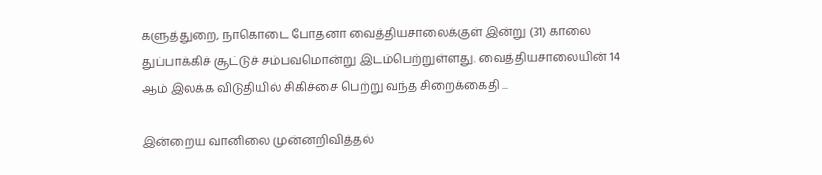களுத்துறை, நாகொடை போதனா வைத்தியசாலைக்குள் இன்று (31) காலை துப்பாக்கிச் சூட்டுச் சம்பவமொன்று இடம்பெற்றுள்ளது. வைத்தியசாலையின் 14 ஆம் இலக்க விடுதியில் சிகிச்சை பெற்று வந்த சிறைக்கைதி ...

இன்றைய வானிலை முன்னறிவித்தல்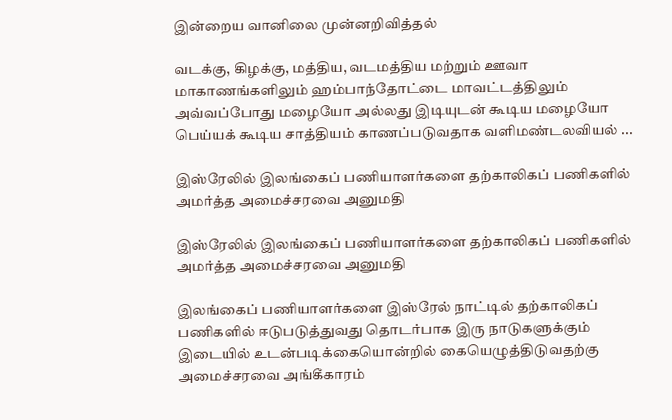இன்றைய வானிலை முன்னறிவித்தல்

வடக்கு, கிழக்கு, மத்திய, வடமத்திய மற்றும் ஊவா மாகாணங்களிலும் ஹம்பாந்தோட்டை மாவட்டத்திலும் அவ்வப்போது மழையோ அல்லது இடியுடன் கூடிய மழையோ பெய்யக் கூடிய சாத்தியம் காணப்படுவதாக வளிமண்டலவியல் ...

இஸ்ரேலில் இலங்கைப் பணியாளர்களை தற்காலிகப் பணிகளில் அமர்த்த அமைச்சரவை அனுமதி

இஸ்ரேலில் இலங்கைப் பணியாளர்களை தற்காலிகப் பணிகளில் அமர்த்த அமைச்சரவை அனுமதி

இலங்கைப் பணியாளர்களை இஸ்ரேல் நாட்டில் தற்காலிகப் பணிகளில் ஈடுபடுத்துவது தொடர்பாக இரு நாடுகளுக்கும் இடையில் உடன்படிக்கையொன்றில் கையெழுத்திடுவதற்கு அமைச்சரவை அங்கீகாரம்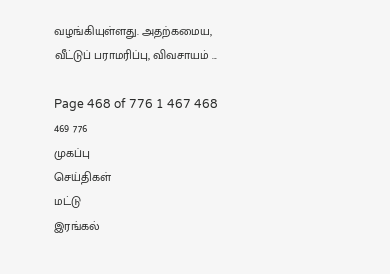வழங்கியுள்ளது. அதற்கமைய, வீட்டுப் பராமரிப்பு, விவசாயம் ...

Page 468 of 776 1 467 468 469 776
முகப்பு
செய்திகள்
மட்டு
இரங்கல்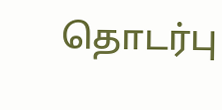தொடர்பு